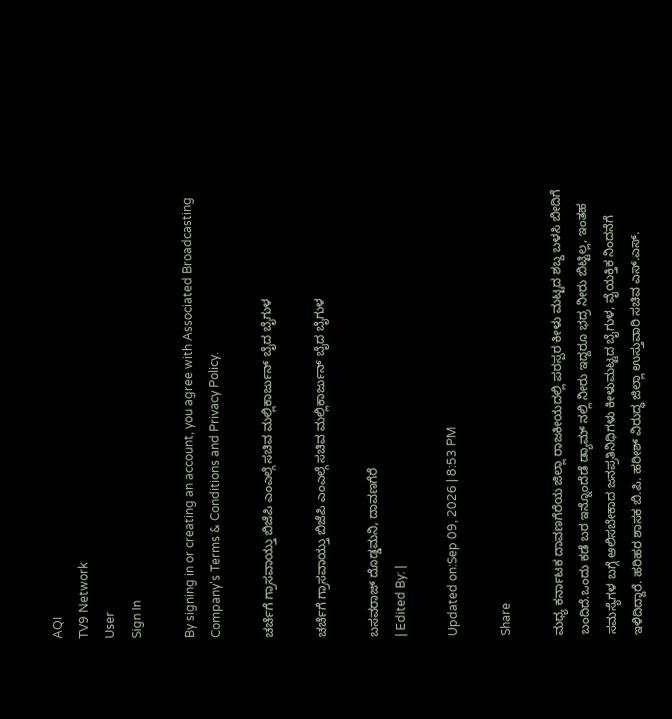AQI
TV9 Network
User
Sign In

By signing in or creating an account, you agree with Associated Broadcasting Company's Terms & Conditions and Privacy Policy.

ಚರ್ಚೆಗೆ ಗ್ರಾಸವಾಯ್ತು ಬಿಜೆಪಿ ಎಂಎಲ್ಗೆ ಸಚಿವ ಮಲ್ಲಿಕಾರ್ಜುನ್ ಬೈದ ಬೈಗುಳ

ಚರ್ಚೆಗೆ ಗ್ರಾಸವಾಯ್ತು ಬಿಜೆಪಿ ಎಂಎಲ್ಗೆ ಸಚಿವ ಮಲ್ಲಿಕಾರ್ಜುನ್ ಬೈದ ಬೈಗುಳ

ಬಸವರಾಜ್ ದೊಡ್ಡಮನಿ, ದಾವಣಗೆರೆ
| Edited By: |

Updated on:Sep 09, 2026 | 8:53 PM

Share

ಮಧ್ಯ ಕರ್ನಾಟಕ ದಾವಣಗೆರೆಯ ಜಿಲ್ಲಾ ರಾಜಕೀಯದಲ್ಲಿ ಪರಸ್ಪರ ಕೀಳು ಮಟ್ಟದ ಶಬ್ದ ಬಳಸಿ ಬೀದಿಗೆ ಬಂದಿದೆ.ಒಂದು ಕಡೆ ಬರ ಇನ್ನೊಂದೆಡೆ ಡ್ಯಾಮ್ ನಲ್ಲಿ ನೀರು ಇದ್ದರೂ ಭದ್ರ ನೀರು ಬಿಟ್ಟಿಲ್ಲ, ಇಂತಹ ಸಮಸ್ಯೆಗಳ ಬಗ್ಗೆ ಆಲಿಸಬೇಕಾದ ಜನಪ್ರತಿನಿಧಿಗಳು ಕೀಳುಮಟ್ಟದ ಬೈಗುಳ, ವೈಯಕ್ತಿಕ ನಿಂದನೆಗೆ ಇಳಿದಿದ್ದಾರೆ. ಹರಿಹರ ಶಾಸಕ ಬಿ.ಪಿ. ಹರೀಶ್ ವಿರುದ್ಧ ಜಿಲ್ಲಾ ಉಸ್ತುವಾರಿ ಸಚಿವ ಎಸ್.ಎಸ್.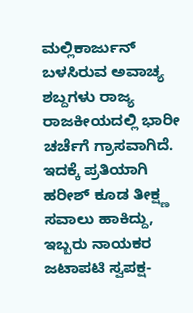ಮಲ್ಲಿಕಾರ್ಜುನ್ ಬಳಸಿರುವ ಅವಾಚ್ಯ ಶಬ್ದಗಳು ರಾಜ್ಯ ರಾಜಕೀಯದಲ್ಲಿ ಭಾರೀ ಚರ್ಚೆಗೆ ಗ್ರಾಸವಾಗಿದೆ. ಇದಕ್ಕೆ ಪ್ರತಿಯಾಗಿ ಹರೀಶ್ ಕೂಡ ತೀಕ್ಷ್ಣ ಸವಾಲು ಹಾಕಿದ್ದು, ಇಬ್ಬರು ನಾಯಕರ ಜಟಾಪಟಿ ಸ್ವಪಕ್ಷ-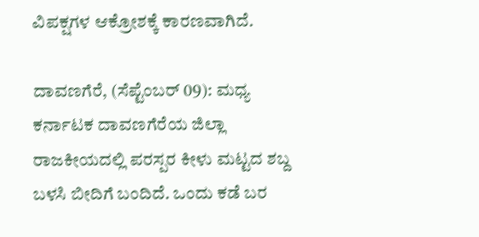ವಿಪಕ್ಷಗಳ ಆಕ್ರೋಶಕ್ಕೆ ಕಾರಣವಾಗಿದೆ.

ದಾವಣಗೆರೆ, (ಸೆಪ್ಟೆಂಬರ್ 09): ಮಧ್ಯ ಕರ್ನಾಟಕ ದಾವಣಗೆರೆಯ ಜಿಲ್ಲಾ ರಾಜಕೀಯದಲ್ಲಿ ಪರಸ್ಪರ ಕೀಳು ಮಟ್ಟದ ಶಬ್ದ ಬಳಸಿ ಬೀದಿಗೆ ಬಂದಿದೆ. ಒಂದು ಕಡೆ ಬರ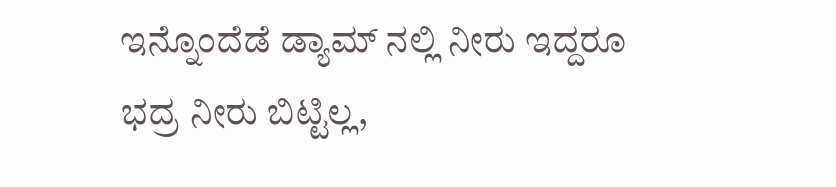ಇನ್ನೊಂದೆಡೆ ಡ್ಯಾಮ್ ನಲ್ಲಿ ನೀರು ಇದ್ದರೂ ಭದ್ರ ನೀರು ಬಿಟ್ಟಿಲ್ಲ,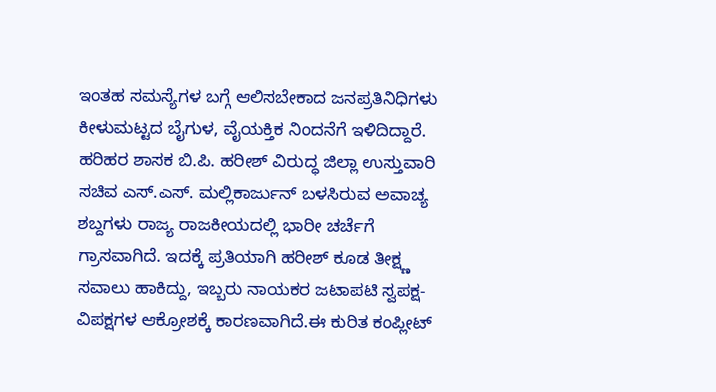ಇಂತಹ ಸಮಸ್ಯೆಗಳ ಬಗ್ಗೆ ಆಲಿಸಬೇಕಾದ ಜನಪ್ರತಿನಿಧಿಗಳು ಕೀಳುಮಟ್ಟದ ಬೈಗುಳ, ವೈಯಕ್ತಿಕ ನಿಂದನೆಗೆ ಇಳಿದಿದ್ದಾರೆ. ಹರಿಹರ ಶಾಸಕ ಬಿ.ಪಿ. ಹರೀಶ್ ವಿರುದ್ಧ ಜಿಲ್ಲಾ ಉಸ್ತುವಾರಿ ಸಚಿವ ಎಸ್.ಎಸ್. ಮಲ್ಲಿಕಾರ್ಜುನ್ ಬಳಸಿರುವ ಅವಾಚ್ಯ ಶಬ್ದಗಳು ರಾಜ್ಯ ರಾಜಕೀಯದಲ್ಲಿ ಭಾರೀ ಚರ್ಚೆಗೆ ಗ್ರಾಸವಾಗಿದೆ. ಇದಕ್ಕೆ ಪ್ರತಿಯಾಗಿ ಹರೀಶ್ ಕೂಡ ತೀಕ್ಷ್ಣ ಸವಾಲು ಹಾಕಿದ್ದು, ಇಬ್ಬರು ನಾಯಕರ ಜಟಾಪಟಿ ಸ್ವಪಕ್ಷ-ವಿಪಕ್ಷಗಳ ಆಕ್ರೋಶಕ್ಕೆ ಕಾರಣವಾಗಿದೆ.ಈ ಕುರಿತ ಕಂಪ್ಲೀಟ್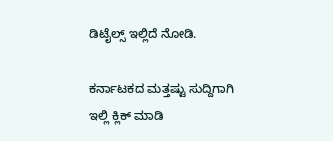ಡಿಟೈಲ್ಸ್ ಇಲ್ಲಿದೆ ನೋಡಿ.

ಕರ್ನಾಟಕದ ಮತ್ತಷ್ಟು ಸುದ್ದಿಗಾಗಿ ಇಲ್ಲಿ ಕ್ಲಿಕ್ ಮಾಡಿ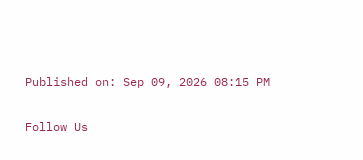Published on: Sep 09, 2026 08:15 PM

Follow Us